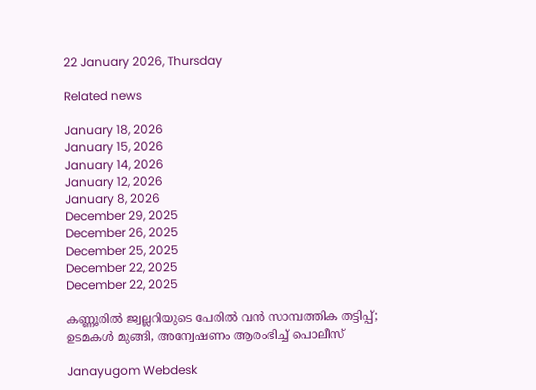22 January 2026, Thursday

Related news

January 18, 2026
January 15, 2026
January 14, 2026
January 12, 2026
January 8, 2026
December 29, 2025
December 26, 2025
December 25, 2025
December 22, 2025
December 22, 2025

കണ്ണൂരിൽ ജ്വല്ലറിയുടെ പേരിൽ വൻ സാമ്പത്തിക തട്ടിപ്പ്; ഉടമകൾ മുങ്ങി, അന്വേഷണം ആരംഭിച്ച് പൊലീസ്

Janayugom Webdesk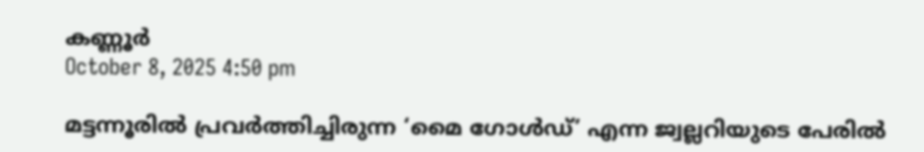കണ്ണൂർ
October 8, 2025 4:50 pm

മട്ടന്നൂരിൽ പ്രവർത്തിച്ചിരുന്ന ‘മൈ ഗോൾഡ്’ എന്ന ജ്വല്ലറിയുടെ പേരിൽ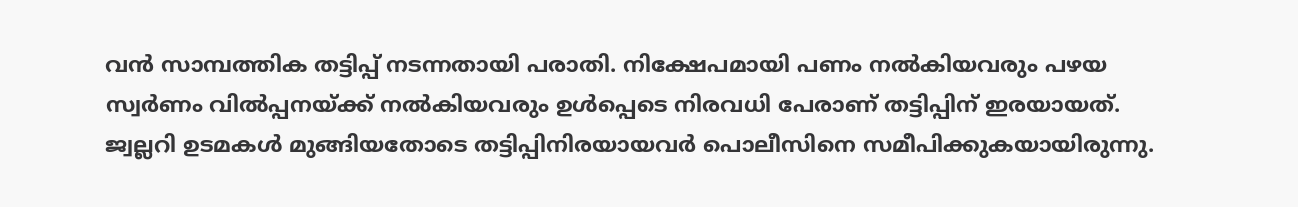വൻ സാമ്പത്തിക തട്ടിപ്പ് നടന്നതായി പരാതി. നിക്ഷേപമായി പണം നൽകിയവരും പഴയ സ്വർണം വിൽപ്പനയ്ക്ക് നൽകിയവരും ഉൾപ്പെടെ നിരവധി പേരാണ് തട്ടിപ്പിന് ഇരയായത്. ജ്വല്ലറി ഉടമകൾ മുങ്ങിയതോടെ തട്ടിപ്പിനിരയായവർ പൊലീസിനെ സമീപിക്കുകയായിരുന്നു.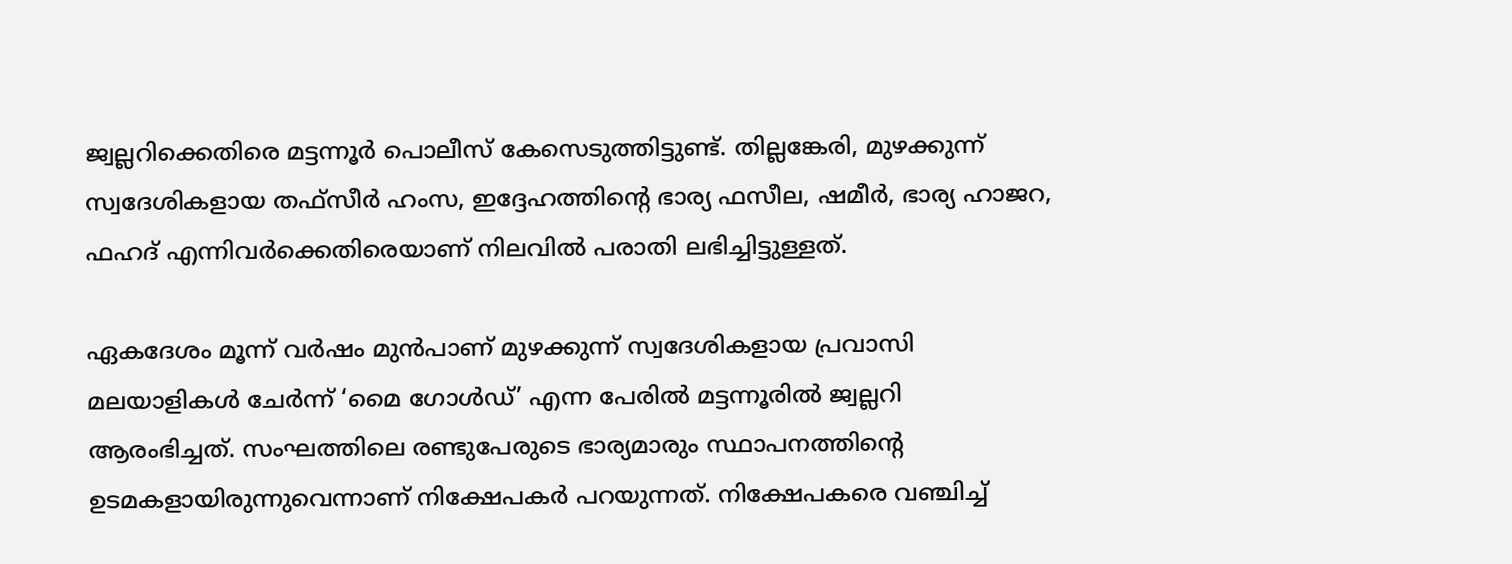ജ്വല്ലറിക്കെതിരെ മട്ടന്നൂർ പൊലീസ് കേസെടുത്തിട്ടുണ്ട്. തില്ലങ്കേരി, മുഴക്കുന്ന് സ്വദേശികളായ തഫ്സീർ ഹംസ, ഇദ്ദേഹത്തിന്റെ ഭാര്യ ഫസീല, ഷമീർ, ഭാര്യ ഹാജറ, ഫഹദ് എന്നിവർക്കെതിരെയാണ് നിലവിൽ പരാതി ലഭിച്ചിട്ടുള്ളത്.

ഏകദേശം മൂന്ന് വർഷം മുൻപാണ് മുഴക്കുന്ന് സ്വദേശികളായ പ്രവാസി മലയാളികൾ ചേർന്ന് ‘മൈ ഗോൾഡ്’ എന്ന പേരിൽ മട്ടന്നൂരിൽ ജ്വല്ലറി ആരംഭിച്ചത്. സംഘത്തിലെ രണ്ടുപേരുടെ ഭാര്യമാരും സ്ഥാപനത്തിന്റെ ഉടമകളായിരുന്നുവെന്നാണ് നിക്ഷേപകർ പറയുന്നത്. നിക്ഷേപകരെ വഞ്ചിച്ച്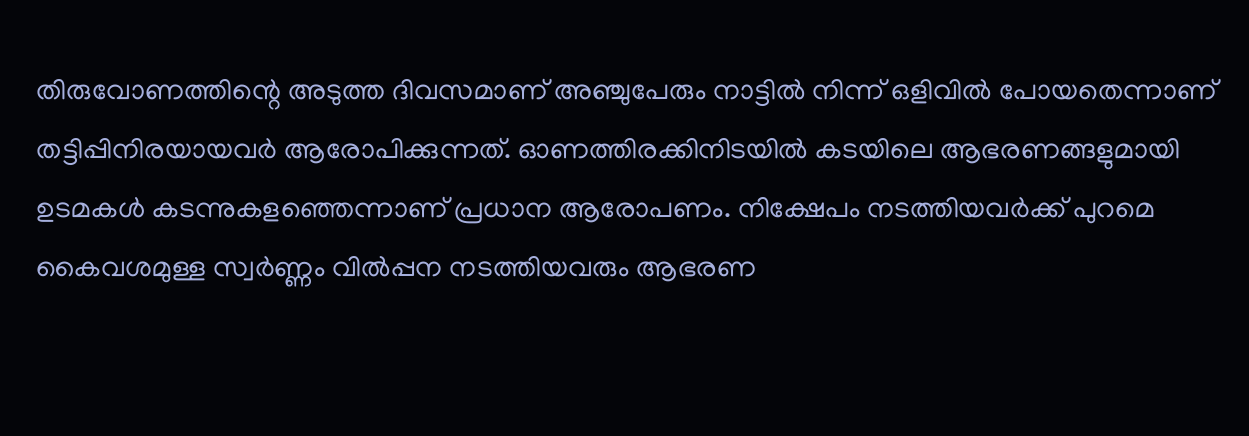തിരുവോണത്തിന്റെ അടുത്ത ദിവസമാണ് അഞ്ചുപേരും നാട്ടിൽ നിന്ന് ഒളിവിൽ പോയതെന്നാണ് തട്ടിപ്പിനിരയായവർ ആരോപിക്കുന്നത്. ഓണത്തിരക്കിനിടയിൽ കടയിലെ ആഭരണങ്ങളുമായി ഉടമകൾ കടന്നുകളഞ്ഞെന്നാണ് പ്രധാന ആരോപണം. നിക്ഷേപം നടത്തിയവർക്ക് പുറമെ കൈവശമുള്ള സ്വർണ്ണം വിൽപ്പന നടത്തിയവരും ആഭരണ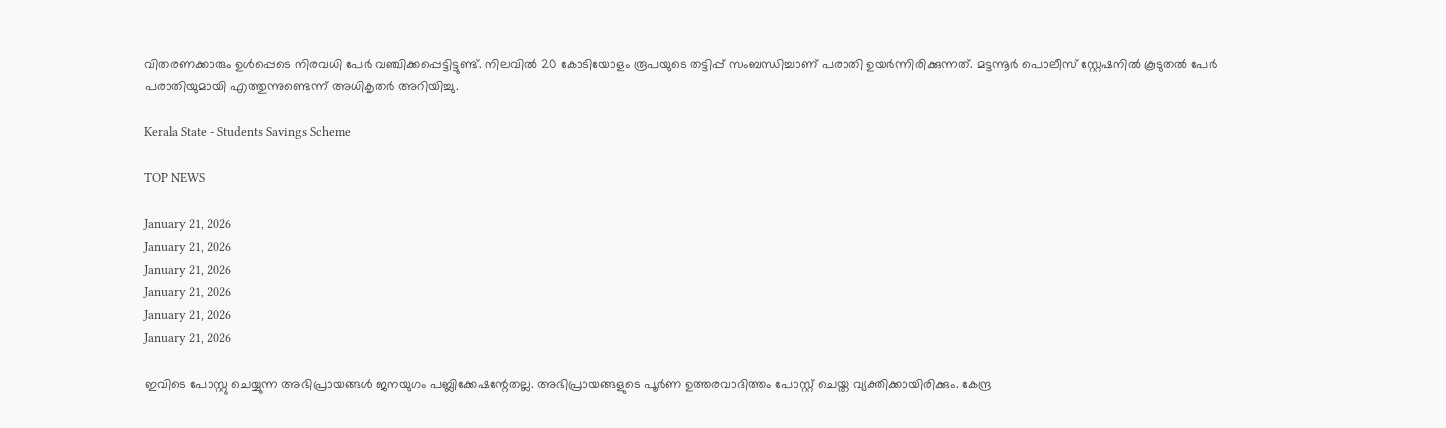വിതരണക്കാരും ഉൾപ്പെടെ നിരവധി പേർ വഞ്ചിക്കപ്പെട്ടിട്ടുണ്ട്. നിലവിൽ 20 കോടിയോളം രൂപയുടെ തട്ടിപ്പ് സംബന്ധിച്ചാണ് പരാതി ഉയർന്നിരിക്കുന്നത്. മട്ടന്നൂർ പൊലീസ് സ്റ്റേഷനിൽ കൂടുതൽ പേർ പരാതിയുമായി എത്തുന്നുണ്ടെന്ന് അധികൃതർ അറിയിച്ചു.

Kerala State - Students Savings Scheme

TOP NEWS

January 21, 2026
January 21, 2026
January 21, 2026
January 21, 2026
January 21, 2026
January 21, 2026

ഇവിടെ പോസ്റ്റു ചെയ്യുന്ന അഭിപ്രായങ്ങള്‍ ജനയുഗം പബ്ലിക്കേഷന്റേതല്ല. അഭിപ്രായങ്ങളുടെ പൂര്‍ണ ഉത്തരവാദിത്തം പോസ്റ്റ് ചെയ്ത വ്യക്തിക്കായിരിക്കും. കേന്ദ്ര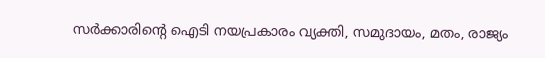സര്‍ക്കാരിന്റെ ഐടി നയപ്രകാരം വ്യക്തി, സമുദായം, മതം, രാജ്യം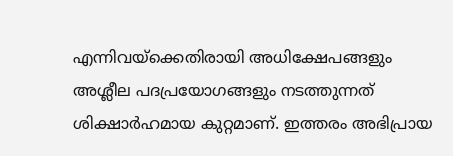എന്നിവയ്‌ക്കെതിരായി അധിക്ഷേപങ്ങളും അശ്ലീല പദപ്രയോഗങ്ങളും നടത്തുന്നത് ശിക്ഷാര്‍ഹമായ കുറ്റമാണ്. ഇത്തരം അഭിപ്രായ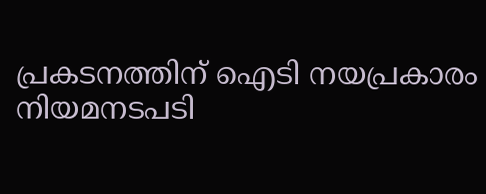പ്രകടനത്തിന് ഐടി നയപ്രകാരം നിയമനടപടി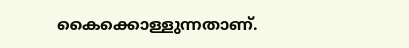കൈക്കൊള്ളുന്നതാണ്.